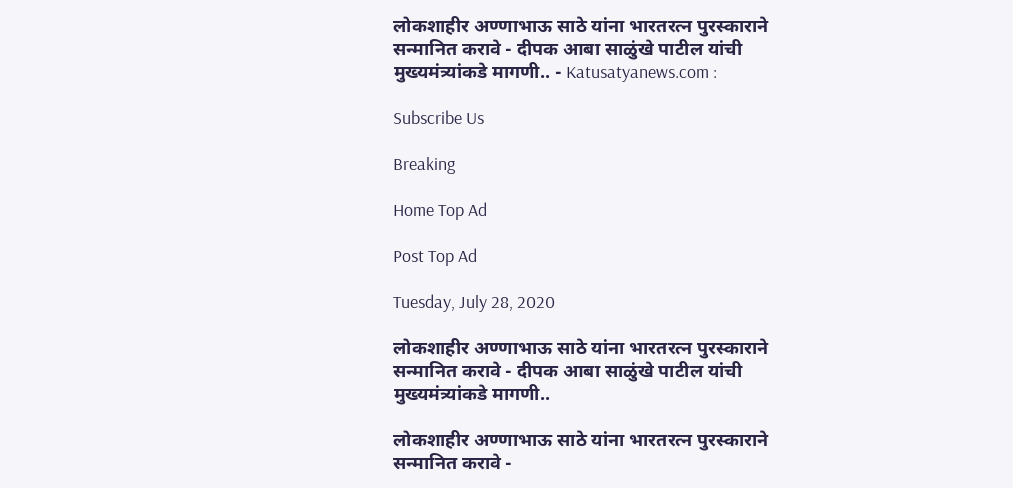लोकशाहीर अण्णाभाऊ साठे यांना भारतरत्न पुरस्काराने सन्मानित करावे - दीपक आबा साळुंखे पाटील यांची मुख्यमंत्र्यांकडे मागणी.. - Katusatyanews.com :

Subscribe Us

Breaking

Home Top Ad

Post Top Ad

Tuesday, July 28, 2020

लोकशाहीर अण्णाभाऊ साठे यांना भारतरत्न पुरस्काराने सन्मानित करावे - दीपक आबा साळुंखे पाटील यांची मुख्यमंत्र्यांकडे मागणी..

लोकशाहीर अण्णाभाऊ साठे यांना भारतरत्न पुरस्काराने सन्मानित करावे -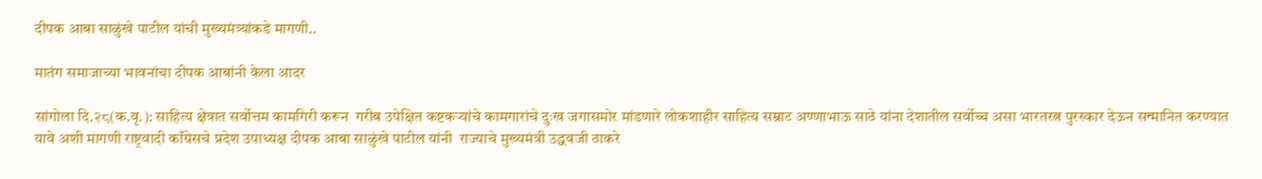दीपक आबा साळुंखे पाटील यांची मुख्यमंत्र्यांकडे मागणी..

मातंग समाजाच्या भावनांचा दीपक आबांनी केला आदर

सांगोला दि.२८(क.वृ.): साहित्य क्षेत्रात सर्वोत्तम कामगिरी करून  गरीब उपेक्षित कष्टकऱ्यांचे कामगारांचे दुःख जगासमोर मांडणारे लोकशाहीर साहित्य सम्राट अण्णाभाऊ साठे यांना देशातील सर्वोच्च असा भारतरत्न पुरस्कार देऊन सन्मानित करण्यात यावे अशी मागणी राष्ट्रवादी काँग्रेसचे प्रदेश उपाध्यक्ष दीपक आबा साळुंखे पाटील यांनी  राज्याचे मुख्यमंत्री उद्धवजी ठाकरे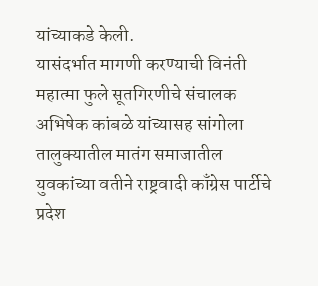यांच्याकडे केली.
यासंदर्भात मागणी करण्याची विनंती महात्मा फुले सूतगिरणीचे संचालक अभिषेक कांबळे यांच्यासह सांगोला तालुक्यातील मातंग समाजातील युवकांच्या वतीने राष्ट्रवादी काँग्रेस पार्टीचे प्रदेश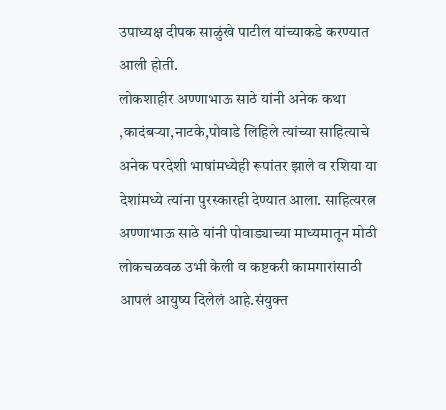उपाध्यक्ष दीपक साळुंखे पाटील यांच्याकडे करण्यात आली होती.
लोकशाहीर अण्णाभाऊ साठे यांनी अनेक कथा ,कादंबऱ्या,नाटके,पोवाडे लिहिले त्यांच्या साहित्याचे अनेक परदेशी भाषांमध्येही रूपांतर झाले व रशिया या देशांमध्ये त्यांना पुरस्कारही देण्यात आला. साहित्यरत्न अण्णाभाऊ साठे यांनी पोवाड्याच्या माध्यमातून मोठी लोकचळवळ उभी केली व कष्टकरी कामगारांसाठी आपलं आयुष्य दिलेलं आहे.संयुक्त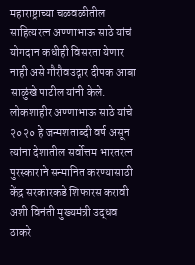महाराष्ट्राच्या चळवळीतील साहित्यरत्न अण्णाभाऊ साठे यांचं योगदान कधीही विसरता येणार नाही असे गौरौवउद्गार दीपक आबा  साळुंखे पाटील यांनी केले. लोकशाहीर अण्णाभाऊ साठे यांचे २०२० हे जन्मशताब्दी वर्ष असून त्यांना देशातील सर्वोत्तम भारतरत्न पुरस्काराने सन्मानित करण्यासाठी केंद्र सरकारकडे शिफारस करावी अशी विनंती मुख्यमंत्री उद्धव ठाकरे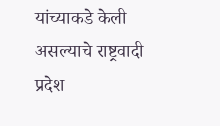यांच्याकडे केली असल्याचे राष्ट्रवादी प्रदेश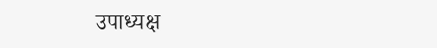उपाध्यक्ष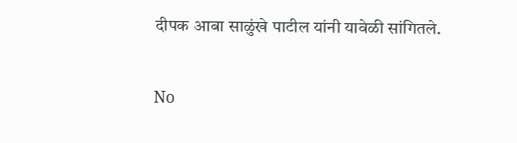दीपक आबा साळुंखे पाटील यांनी यावेळी सांगितले.

No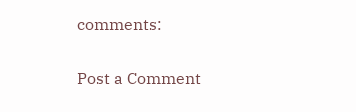comments:

Post a Comment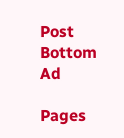Post Bottom Ad

Pages